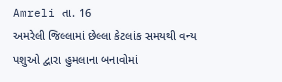Amreli તા. 16
અમરેલી જિલ્લામાં છેલ્લા કેટલાંક સમયથી વન્ય પશુઓ દ્વારા હુમલાના બનાવોમાં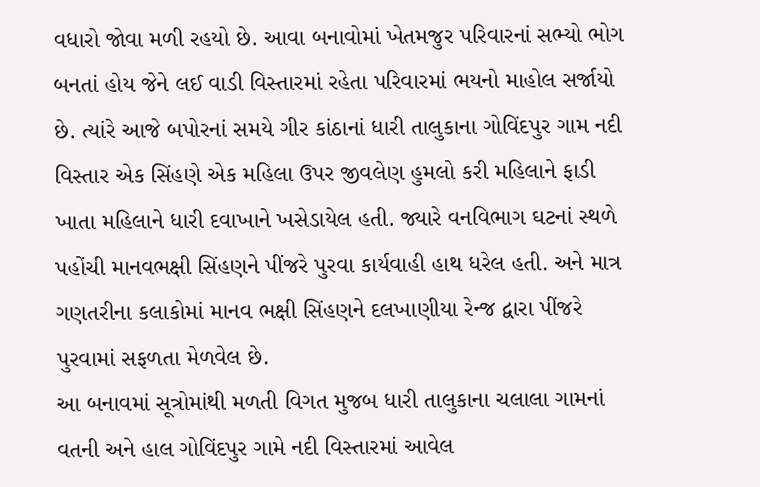વધારો જોવા મળી રહયો છે. આવા બનાવોમાં ખેતમજુર પરિવારનાં સભ્યો ભોગ બનતાં હોય જેને લઈ વાડી વિસ્તારમાં રહેતા પરિવારમાં ભયનો માહોલ સર્જાયો છે. ત્યાંરે આજે બપોરનાં સમયે ગીર કાંઠાનાં ધારી તાલુકાના ગોવિંદપુર ગામ નદી વિસ્તાર એક સિંહણે એક મહિલા ઉપર જીવલેણ હુમલો કરી મહિલાને ફાડી ખાતા મહિલાને ધારી દવાખાને ખસેડાયેલ હતી. જ્યારે વનવિભાગ ઘટનાં સ્થળે પહોંચી માનવભક્ષી સિંહણને પીંજરે પુરવા કાર્યવાહી હાથ ધરેલ હતી. અને માત્ર ગણતરીના કલાકોમાં માનવ ભક્ષી સિંહણને દલખાણીયા રેન્જ દ્વારા પીંજરે પુરવામાં સફળતા મેળવેલ છે.
આ બનાવમાં સૂત્રોમાંથી મળતી વિગત મુજબ ધારી તાલુકાના ચલાલા ગામનાં વતની અને હાલ ગોવિંદપુર ગામે નદી વિસ્તારમાં આવેલ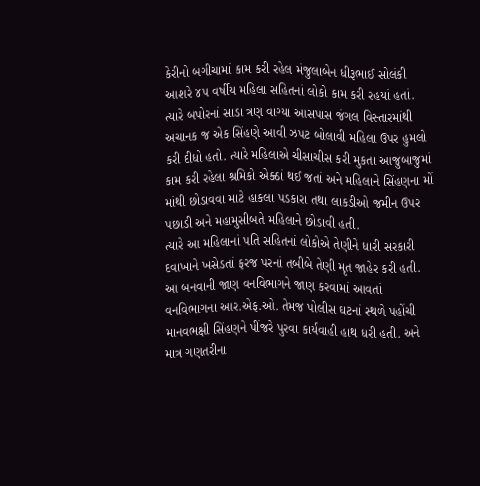કેરીનો બગીચામાં કામ કરી રહેલ મંજુલાબેન ધીરૂભાઈ સોલંકી આશરે ૪૫ વર્ષીય મહિલા સહિતનાં લોકો કામ કરી રહયાં હતાં.
ત્યારે બપોરનાં સાડા ત્રણ વાગ્યા આસપાસ જંગલ વિસ્તારમાંથી અચાનક જ એક સિંહણે આવી ઝપટ બોલાવી મહિલા ઉપર હુમલો કરી દીધો હતો. ત્યારે મહિલાએ ચીસાચીસ કરી મુકતા આજુબાજુમાં કામ કરી રહેલા શ્રમિકો એક્ઠાં થઈ જતાં અને મહિલાને સિંહણના મોં માંથી છોડાવવા માટે હાકલા પડકારા તથા લાકડીઓ જમીન ઉપર પછાડી અને મહામુસીબતે મહિલાને છોડાવી હતી.
ત્યારે આ મહિલાનાં પતિ સહિતનાં લોકોએ તેણીને ધારી સરકારી દવાખાને ખસેડતાં ફરજ પરનાં તબીબે તેણી મૃત જાહેર કરી હતી. આ બનવાની જાણ વનવિભાગને જાણ કરવામાં આવતાં વનવિભાગના આર.એફ.ઓ. તેમજ પોલીસ ઘટનાં સ્થળે પહોંચી માનવભક્ષી સિંહણને પીંજરે પુરવા કાર્યવાહી હાથ ધરી હતી. અને માત્ર ગણતરીના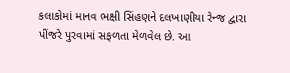કલાકોમાં માનવ ભક્ષી સિંહણને દલખાણીયા રેન્જ દ્વારા પીંજરે પુરવામાં સફળતા મેળવેલ છે. આ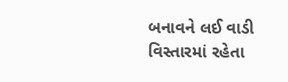બનાવને લઈ વાડી વિસ્તારમાં રહેતા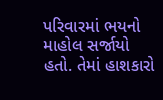પરિવારમાં ભયનો માહોલ સર્જાયો હતો. તેમાં હાશકારો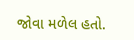જોવા મળેલ હતો.